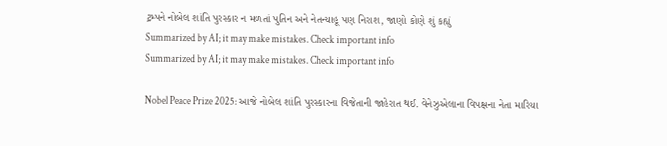ટ્રમ્પને નોબેલ શાંતિ પુરસ્કાર ન મળતાં પુતિન અને નેતન્યાહૂ પણ નિરાશ, જાણો કોણે શું કહ્યું
Summarized by AI; it may make mistakes. Check important info
Summarized by AI; it may make mistakes. Check important info

Nobel Peace Prize 2025: આજે નોબેલ શાંતિ પુરસ્કારના વિજેતાની જાહેરાત થઈ. વેનેઝુએલાના વિપક્ષના નેતા મારિયા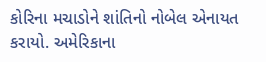કોરિના મચાડોને શાંતિનો નોબેલ એનાયત કરાયો. અમેરિકાના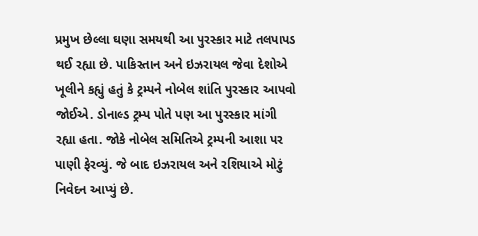પ્રમુખ છેલ્લા ઘણા સમયથી આ પુરસ્કાર માટે તલપાપડ થઈ રહ્યા છે. પાકિસ્તાન અને ઇઝરાયલ જેવા દેશોએ ખૂલીને કહ્યું હતું કે ટ્રમ્પને નોબેલ શાંતિ પુરસ્કાર આપવો જોઈએ. ડોનાલ્ડ ટ્રમ્પ પોતે પણ આ પુરસ્કાર માંગી રહ્યા હતા. જોકે નોબેલ સમિતિએ ટ્રમ્પની આશા પર પાણી ફેરવ્યું. જે બાદ ઇઝરાયલ અને રશિયાએ મોટું નિવેદન આપ્યું છે.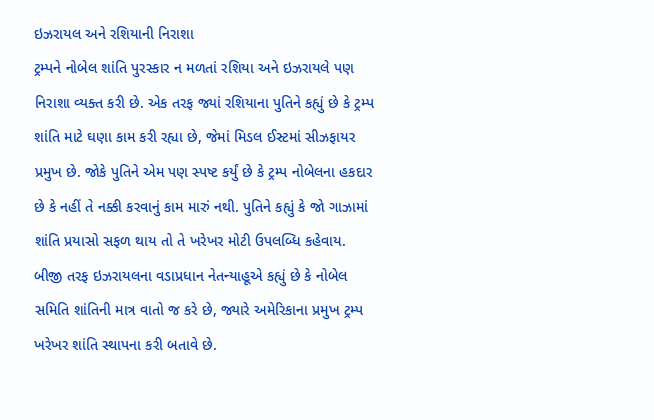ઇઝરાયલ અને રશિયાની નિરાશા
ટ્રમ્પને નોબેલ શાંતિ પુરસ્કાર ન મળતાં રશિયા અને ઇઝરાયલે પણ નિરાશા વ્યક્ત કરી છે. એક તરફ જ્યાં રશિયાના પુતિને કહ્યું છે કે ટ્રમ્પ શાંતિ માટે ઘણા કામ કરી રહ્યા છે, જેમાં મિડલ ઈસ્ટમાં સીઝફાયર પ્રમુખ છે. જોકે પુતિને એમ પણ સ્પષ્ટ કર્યું છે કે ટ્રમ્પ નોબેલના હકદાર છે કે નહીં તે નક્કી કરવાનું કામ મારું નથી. પુતિને કહ્યું કે જો ગાઝામાં શાંતિ પ્રયાસો સફળ થાય તો તે ખરેખર મોટી ઉપલબ્ધિ કહેવાય.
બીજી તરફ ઇઝરાયલના વડાપ્રધાન નેતન્યાહૂએ કહ્યું છે કે નોબેલ સમિતિ શાંતિની માત્ર વાતો જ કરે છે, જ્યારે અમેરિકાના પ્રમુખ ટ્રમ્પ ખરેખર શાંતિ સ્થાપના કરી બતાવે છે.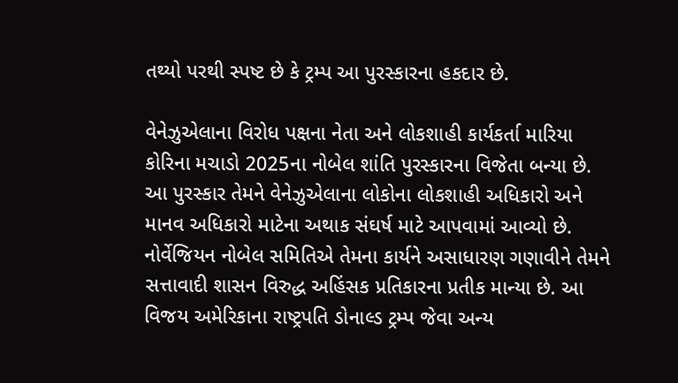તથ્યો પરથી સ્પષ્ટ છે કે ટ્રમ્પ આ પુરસ્કારના હકદાર છે.

વેનેઝુએલાના વિરોધ પક્ષના નેતા અને લોકશાહી કાર્યકર્તા મારિયા કોરિના મચાડો 2025ના નોબેલ શાંતિ પુરસ્કારના વિજેતા બન્યા છે. આ પુરસ્કાર તેમને વેનેઝુએલાના લોકોના લોકશાહી અધિકારો અને માનવ અધિકારો માટેના અથાક સંઘર્ષ માટે આપવામાં આવ્યો છે. નોર્વેજિયન નોબેલ સમિતિએ તેમના કાર્યને અસાધારણ ગણાવીને તેમને સત્તાવાદી શાસન વિરુદ્ધ અહિંસક પ્રતિકારના પ્રતીક માન્યા છે. આ વિજય અમેરિકાના રાષ્ટ્રપતિ ડોનાલ્ડ ટ્રમ્પ જેવા અન્ય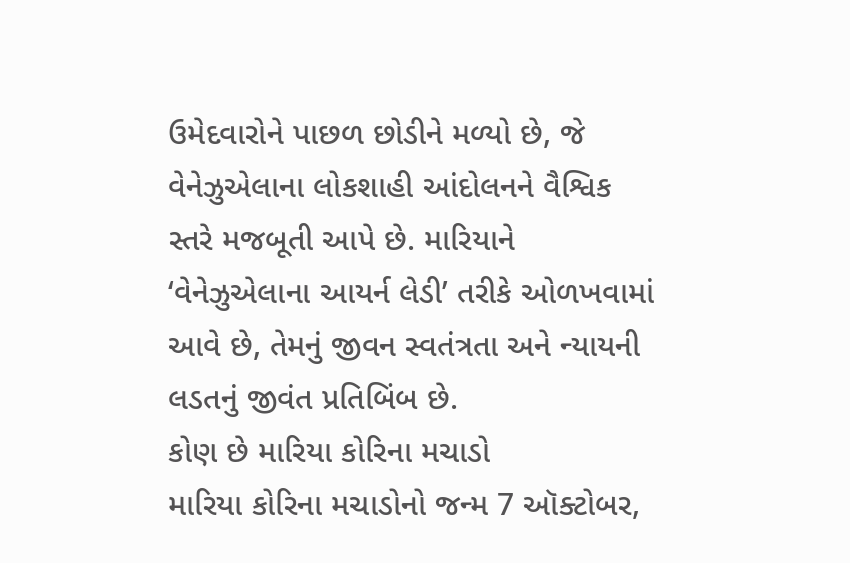ઉમેદવારોને પાછળ છોડીને મળ્યો છે, જે વેનેઝુએલાના લોકશાહી આંદોલનને વૈશ્વિક સ્તરે મજબૂતી આપે છે. મારિયાને ‘વેનેઝુએલાના આયર્ન લેડી’ તરીકે ઓળખવામાં આવે છે, તેમનું જીવન સ્વતંત્રતા અને ન્યાયની લડતનું જીવંત પ્રતિબિંબ છે.
કોણ છે મારિયા કોરિના મચાડો
મારિયા કોરિના મચાડોનો જન્મ 7 ઑક્ટોબર,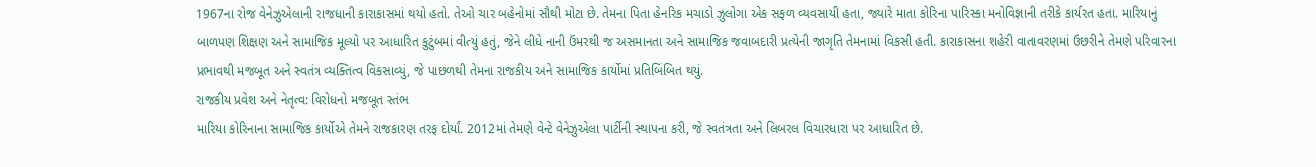1967ના રોજ વેનેઝુએલાની રાજધાની કારાકાસમાં થયો હતો. તેઓ ચાર બહેનોમાં સૌથી મોટા છે. તેમના પિતા હેનરિક મચાડો ઝુલોગા એક સફળ વ્યવસાયી હતા, જ્યારે માતા કોરિના પારિસ્કા મનોવિજ્ઞાની તરીકે કાર્યરત હતા. મારિયાનું બાળપણ શિક્ષણ અને સામાજિક મૂલ્યો પર આધારિત કુટુંબમાં વીત્યું હતું, જેને લીધે નાની ઉંમરથી જ અસમાનતા અને સામાજિક જવાબદારી પ્રત્યેની જાગૃતિ તેમનામાં વિકસી હતી. કારાકાસના શહેરી વાતાવરણમાં ઉછરીને તેમણે પરિવારના પ્રભાવથી મજબૂત અને સ્વતંત્ર વ્યક્તિત્વ વિકસાવ્યું, જે પાછળથી તેમના રાજકીય અને સામાજિક કાર્યોમાં પ્રતિબિંબિત થયું.
રાજકીય પ્રવેશ અને નેતૃત્વ: વિરોધનો મજબૂત સ્તંભ
મારિયા કોરિનાના સામાજિક કાર્યોએ તેમને રાજકારણ તરફ દોર્યાં. 2012માં તેમણે વેન્ટે વેનેઝુએલા પાર્ટીની સ્થાપના કરી, જે સ્વતંત્રતા અને લિબરલ વિચારધારા પર આધારિત છે.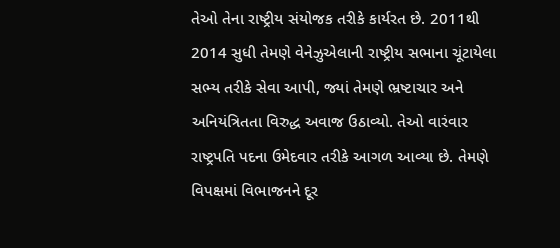તેઓ તેના રાષ્ટ્રીય સંયોજક તરીકે કાર્યરત છે. 2011થી 2014 સુધી તેમણે વેનેઝુએલાની રાષ્ટ્રીય સભાના ચૂંટાયેલા સભ્ય તરીકે સેવા આપી, જ્યાં તેમણે ભ્રષ્ટાચાર અને અનિયંત્રિતતા વિરુદ્ધ અવાજ ઉઠાવ્યો. તેઓ વારંવાર રાષ્ટ્રપતિ પદના ઉમેદવાર તરીકે આગળ આવ્યા છે. તેમણે વિપક્ષમાં વિભાજનને દૂર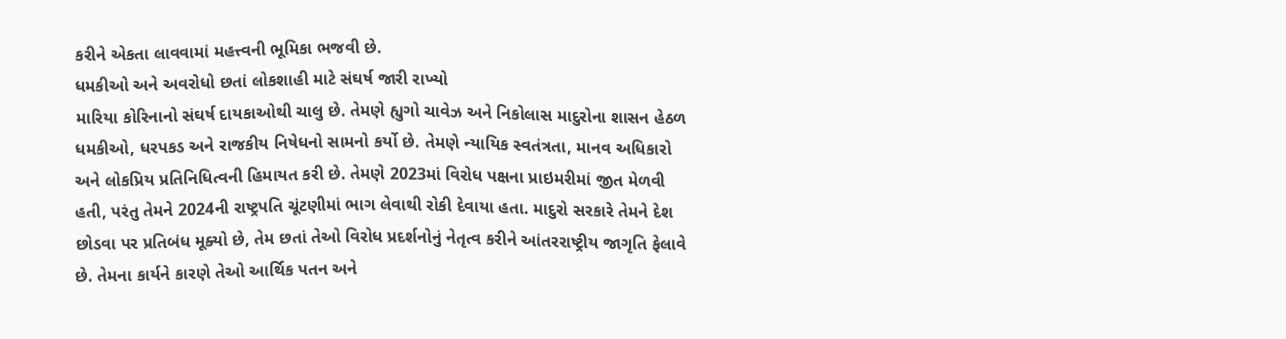કરીને એકતા લાવવામાં મહત્ત્વની ભૂમિકા ભજવી છે.
ધમકીઓ અને અવરોધો છતાં લોકશાહી માટે સંઘર્ષ જારી રાખ્યો
મારિયા કોરિનાનો સંઘર્ષ દાયકાઓથી ચાલુ છે. તેમણે હ્યુગો ચાવેઝ અને નિકોલાસ માદુરોના શાસન હેઠળ ધમકીઓ, ધરપકડ અને રાજકીય નિષેધનો સામનો કર્યો છે. તેમણે ન્યાયિક સ્વતંત્રતા, માનવ અધિકારો અને લોકપ્રિય પ્રતિનિધિત્વની હિમાયત કરી છે. તેમણે 2023માં વિરોધ પક્ષના પ્રાઇમરીમાં જીત મેળવી હતી, પરંતુ તેમને 2024ની રાષ્ટ્રપતિ ચૂંટણીમાં ભાગ લેવાથી રોકી દેવાયા હતા. માદુરો સરકારે તેમને દેશ છોડવા પર પ્રતિબંધ મૂક્યો છે, તેમ છતાં તેઓ વિરોધ પ્રદર્શનોનું નેતૃત્વ કરીને આંતરરાષ્ટ્રીય જાગૃતિ ફેલાવે છે. તેમના કાર્યને કારણે તેઓ આર્થિક પતન અને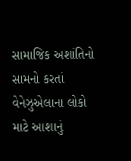સામાજિક અશાંતિનો સામનો કરતાં વેનેઝુએલાના લોકો માટે આશાનું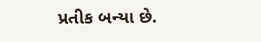પ્રતીક બન્યા છે.